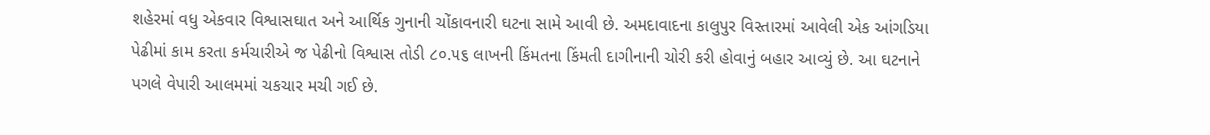શહેરમાં વધુ એકવાર વિશ્વાસઘાત અને આર્થિક ગુનાની ચોંકાવનારી ઘટના સામે આવી છે. અમદાવાદના કાલુપુર વિસ્તારમાં આવેલી એક આંગડિયા પેઢીમાં કામ કરતા કર્મચારીએ જ પેઢીનો વિશ્વાસ તોડી ૮૦.૫૬ લાખની કિંમતના કિંમતી દાગીનાની ચોરી કરી હોવાનું બહાર આવ્યું છે. આ ઘટનાને પગલે વેપારી આલમમાં ચકચાર મચી ગઈ છે.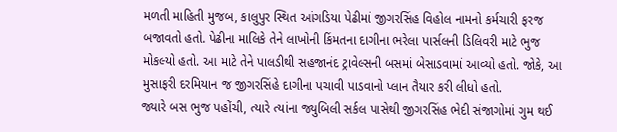મળતી માહિતી મુજબ, કાલુપુર સ્થિત આંગડિયા પેઢીમાં જીગરસિંહ વિહોલ નામનો કર્મચારી ફરજ બજાવતો હતો. પેઢીના માલિકે તેને લાખોની કિંમતના દાગીના ભરેલા પાર્સલની ડિલિવરી માટે ભુજ મોકલ્યો હતો. આ માટે તેને પાલડીથી સહજાનંદ ટ્રાવેલ્સની બસમાં બેસાડવામાં આવ્યો હતો. જોકે, આ મુસાફરી દરમિયાન જ જીગરસિંહે દાગીના પચાવી પાડવાનો પ્લાન તૈયાર કરી લીધો હતો.
જ્યારે બસ ભુજ પહોંચી, ત્યારે ત્યાંના જ્યુબિલી સર્કલ પાસેથી જીગરસિંહ ભેદી સંજાગોમાં ગુમ થઈ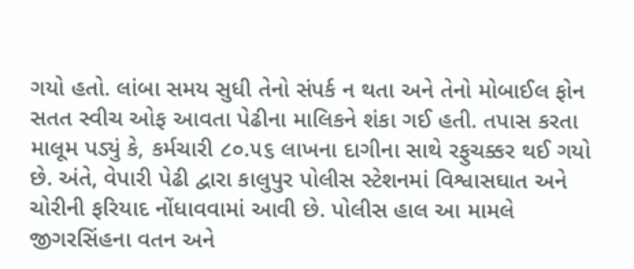ગયો હતો. લાંબા સમય સુધી તેનો સંપર્ક ન થતા અને તેનો મોબાઈલ ફોન સતત સ્વીચ ઓફ આવતા પેઢીના માલિકને શંકા ગઈ હતી. તપાસ કરતા માલૂમ પડ્યું કે, કર્મચારી ૮૦.૫૬ લાખના દાગીના સાથે રફુચક્કર થઈ ગયો છે. અંતે, વેપારી પેઢી દ્વારા કાલુપુર પોલીસ સ્ટેશનમાં વિશ્વાસઘાત અને ચોરીની ફરિયાદ નોંધાવવામાં આવી છે. પોલીસ હાલ આ મામલે જીગરસિંહના વતન અને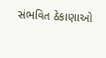સંભવિત ઠેકાણાઓ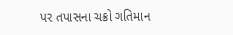પર તપાસના ચક્રો ગતિમાન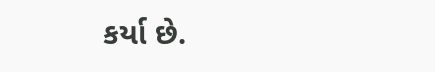કર્યા છે.